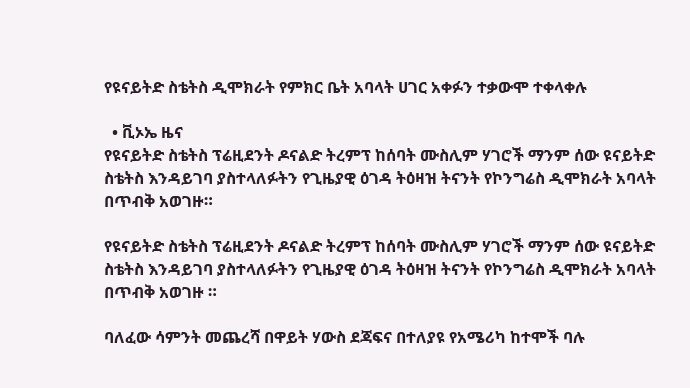የዩናይትድ ስቴትስ ዲሞክራት የምክር ቤት አባላት ሀገር አቀፉን ተቃውሞ ተቀላቀሉ

  • ቪኦኤ ዜና
የዩናይትድ ስቴትስ ፕሬዚደንት ዶናልድ ትረምፕ ከሰባት ሙስሊም ሃገሮች ማንም ሰው ዩናይትድ ስቴትስ እንዳይገባ ያስተላለፉትን የጊዜያዊ ዕገዳ ትዕዛዝ ትናንት የኮንግሬስ ዲሞክራት አባላት በጥብቅ አወገዙ።

የዩናይትድ ስቴትስ ፕሬዚደንት ዶናልድ ትረምፕ ከሰባት ሙስሊም ሃገሮች ማንም ሰው ዩናይትድ ስቴትስ እንዳይገባ ያስተላለፉትን የጊዜያዊ ዕገዳ ትዕዛዝ ትናንት የኮንግሬስ ዲሞክራት አባላት በጥብቅ አወገዙ ።

ባለፈው ሳምንት መጨረሻ በዋይት ሃውስ ደጃፍና በተለያዩ የአሜሪካ ከተሞች ባሉ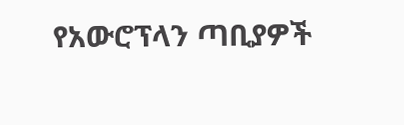የአውሮፕላን ጣቢያዎች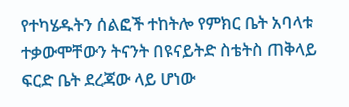የተካሄዱትን ሰልፎች ተከትሎ የምክር ቤት አባላቱ ተቃውሞቸውን ትናንት በዩናይትድ ስቴትስ ጠቅላይ ፍርድ ቤት ደረጃው ላይ ሆነው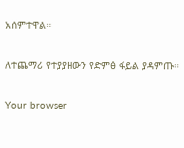አሰምተዋል።

ለተጨማሪ የተያያዘውን የድምፅ ፋይል ያዳምጡ።

Your browser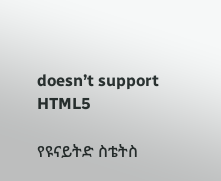doesn’t support HTML5

የዩናይትድ ስቴትስ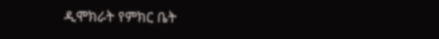ዲሞክራት የምክር ቤት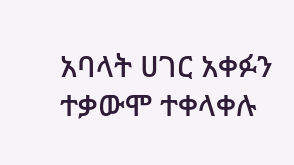አባላት ሀገር አቀፉን ተቃውሞ ተቀላቀሉ